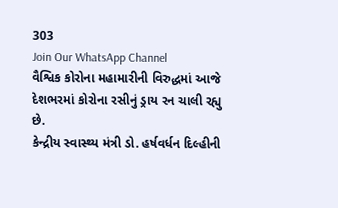303
Join Our WhatsApp Channel
વૈશ્વિક કોરોના મહામારીની વિરુદ્ધમાં આજે દેશભરમાં કોરોના રસીનું ડ્રાય રન ચાલી રહ્યુ છે.
કેન્દ્રીય સ્વાસ્થ્ય મંત્રી ડો. હર્ષવર્ધન દિલ્હીની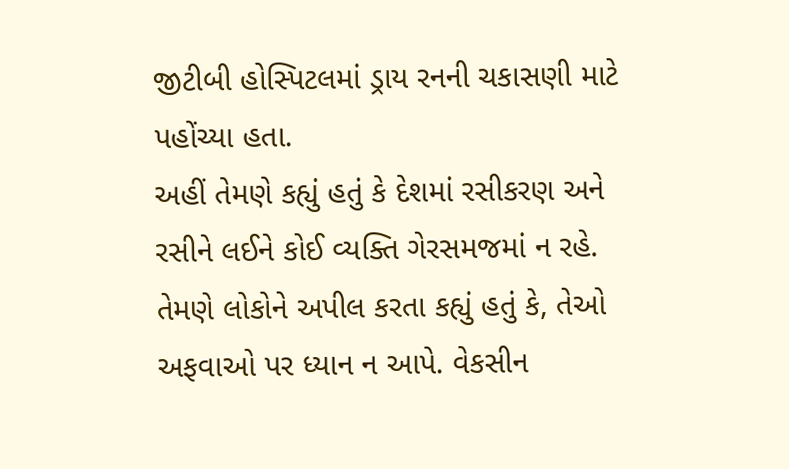જીટીબી હોસ્પિટલમાં ડ્રાય રનની ચકાસણી માટે પહોંચ્યા હતા.
અહીં તેમણે કહ્યું હતું કે દેશમાં રસીકરણ અને રસીને લઈને કોઈ વ્યક્તિ ગેરસમજમાં ન રહે.
તેમણે લોકોને અપીલ કરતા કહ્યું હતું કે, તેઓ અફવાઓ પર ધ્યાન ન આપે. વેકસીન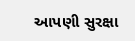આપણી સુરક્ષા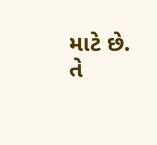માટે છે.
તે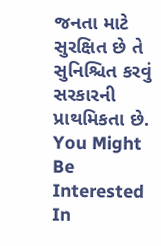જનતા માટે સુરક્ષિત છે તે સુનિશ્ચિત કરવું સરકારની પ્રાથમિકતા છે.
You Might Be Interested In